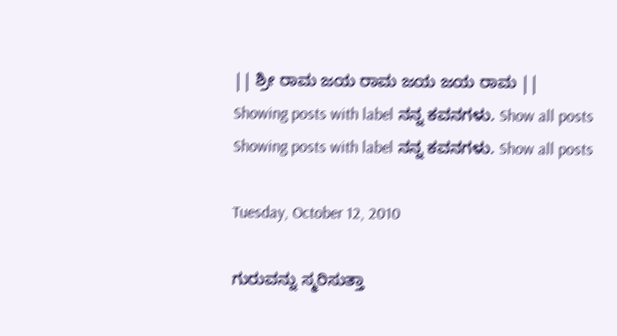|| ಶ್ರೀ ರಾಮ ಜಯ ರಾಮ ಜಯ ಜಯ ರಾಮ ||
Showing posts with label ನನ್ನ ಕವನಗಳು. Show all posts
Showing posts with label ನನ್ನ ಕವನಗಳು. Show all posts

Tuesday, October 12, 2010

ಗುರುವನ್ನು ಸ್ಮರಿಸುತ್ತಾ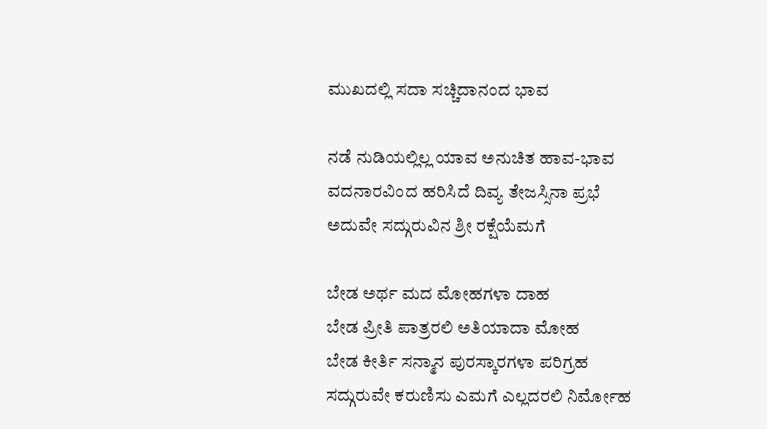ಮುಖದಲ್ಲಿ ಸದಾ ಸಚ್ಚಿದಾನಂದ ಭಾವ

ನಡೆ ನುಡಿಯಲ್ಲಿಲ್ಲ ಯಾವ ಅನುಚಿತ ಹಾವ-ಭಾವ
ವದನಾರವಿಂದ ಹರಿಸಿದೆ ದಿವ್ಯ ತೇಜಸ್ಸಿನಾ ಪ್ರಭೆ
ಅದುವೇ ಸದ್ಗುರುವಿನ ಶ್ರೀ ರಕ್ಷೆಯೆಮಗೆ

ಬೇಡ ಅರ್ಥ ಮದ ಮೋಹಗಳಾ ದಾಹ
ಬೇಡ ಪ್ರೀತಿ ಪಾತ್ರರಲಿ ಅತಿಯಾದಾ ಮೋಹ
ಬೇಡ ಕೀರ್ತಿ ಸನ್ಮಾನ ಪುರಸ್ಕಾರಗಳಾ ಪರಿಗ್ರಹ
ಸದ್ಗುರುವೇ ಕರುಣಿಸು ಎಮಗೆ ಎಲ್ಲದರಲಿ ನಿರ್ಮೋಹ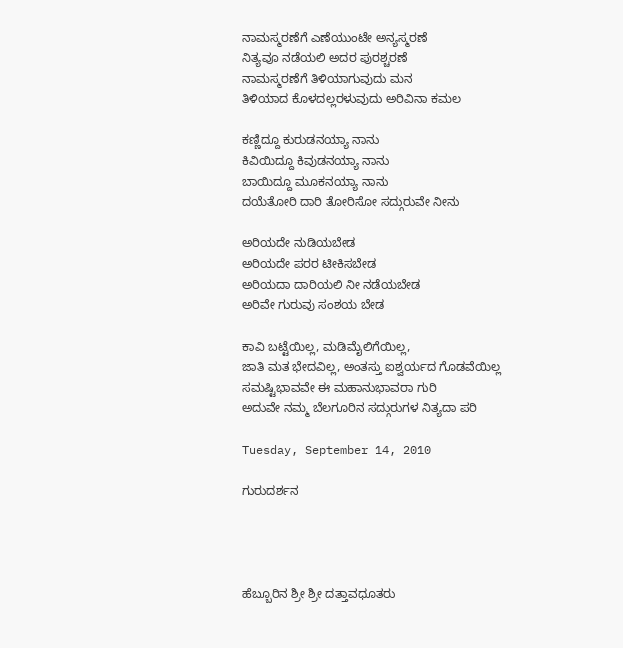ನಾಮಸ್ಮರಣೆಗೆ ಎಣೆಯುಂಟೇ ಅನ್ಯಸ್ಮರಣೆ
ನಿತ್ಯವೂ ನಡೆಯಲಿ ಅದರ ಪುರಶ್ಚರಣೆ
ನಾಮಸ್ಮರಣೆಗೆ ತಿಳಿಯಾಗುವುದು ಮನ
ತಿಳಿಯಾದ ಕೊಳದಲ್ಲರಳುವುದು ಅರಿವಿನಾ ಕಮಲ

ಕಣ್ಣಿದ್ದೂ ಕುರುಡನಯ್ಯಾ ನಾನು
ಕಿವಿಯಿದ್ದೂ ಕಿವುಡನಯ್ಯಾ ನಾನು
ಬಾಯಿದ್ದೂ ಮೂಕನಯ್ಯಾ ನಾನು
ದಯೆತೋರಿ ದಾರಿ ತೋರಿಸೋ ಸದ್ಗುರುವೇ ನೀನು

ಅರಿಯದೇ ನುಡಿಯಬೇಡ
ಅರಿಯದೇ ಪರರ ಟೀಕಿಸಬೇಡ
ಅರಿಯದಾ ದಾರಿಯಲಿ ನೀ ನಡೆಯಬೇಡ
ಅರಿವೇ ಗುರುವು ಸಂಶಯ ಬೇಡ

ಕಾವಿ ಬಟ್ಟೆಯಿಲ್ಲ, ಮಡಿಮೈಲಿಗೆಯಿಲ್ಲ,
ಜಾತಿ ಮತ ಭೇದವಿಲ್ಲ, ಅಂತಸ್ತು ಐಶ್ವರ್ಯದ ಗೊಡವೆಯಿಲ್ಲ
ಸಮಷ್ಟಿಭಾವವೇ ಈ ಮಹಾನುಭಾವರಾ ಗುರಿ
ಅದುವೇ ನಮ್ಮ ಬೆಲಗೂರಿನ ಸದ್ಗುರುಗಳ ನಿತ್ಯದಾ ಪರಿ

Tuesday, September 14, 2010

ಗುರುದರ್ಶನ




ಹೆಬ್ಬೂರಿನ ಶ್ರೀ ಶ್ರೀ ದತ್ತಾವಧೂತರು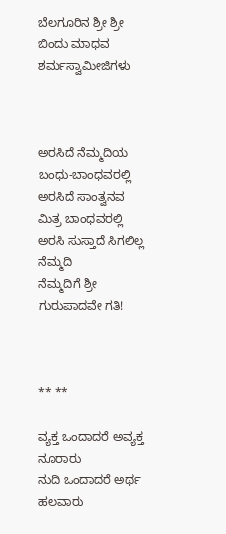ಬೆಲಗೂರಿನ ಶ್ರೀ ಶ್ರೀ ಬಿಂದು ಮಾಧವ ಶರ್ಮಸ್ವಾಮೀಜಿಗಳು



ಅರಸಿದೆ ನೆಮ್ಮದಿಯ ಬಂಧು-ಬಾಂಧವರಲ್ಲಿ
ಅರಸಿದೆ ಸಾಂತ್ವನವ ಮಿತ್ರ ಬಾಂಧವರಲ್ಲಿ
ಅರಸಿ ಸುಸ್ತಾದೆ ಸಿಗಲಿಲ್ಲ ನೆಮ್ಮದಿ
ನೆಮ್ಮದಿಗೆ ಶ್ರೀ ಗುರುಪಾದವೇ ಗತಿ!



** **

ವ್ಯಕ್ತ ಒಂದಾದರೆ ಅವ್ಯಕ್ತ ನೂರಾರು
ನುದಿ ಒಂದಾದರೆ ಅರ್ಥ ಹಲವಾರು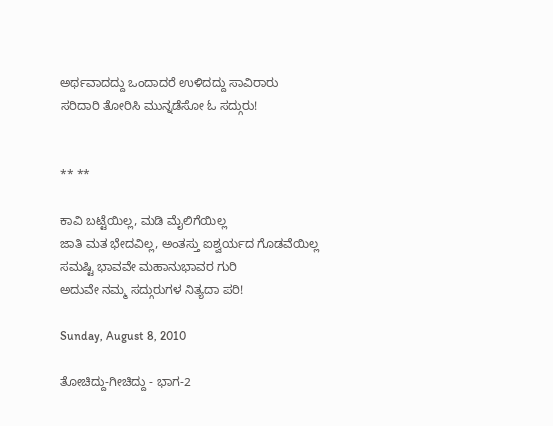ಅರ್ಥವಾದದ್ದು ಒಂದಾದರೆ ಉಳಿದದ್ದು ಸಾವಿರಾರು
ಸರಿದಾರಿ ತೋರಿಸಿ ಮುನ್ನಡೆಸೋ ಓ ಸದ್ಗುರು!


** **

ಕಾವಿ ಬಟ್ಟೆಯಿಲ್ಲ, ಮಡಿ ಮೈಲಿಗೆಯಿಲ್ಲ
ಜಾತಿ ಮತ ಭೇದವಿಲ್ಲ, ಅಂತಸ್ತು ಐಶ್ವರ್ಯದ ಗೊಡವೆಯಿಲ್ಲ
ಸಮಷ್ಟಿ ಭಾವವೇ ಮಹಾನುಭಾವರ ಗುರಿ
ಅದುವೇ ನಮ್ಮ ಸದ್ಗುರುಗಳ ನಿತ್ಯದಾ ಪರಿ!

Sunday, August 8, 2010

ತೋಚಿದ್ದು-ಗೀಚಿದ್ದು - ಭಾಗ-2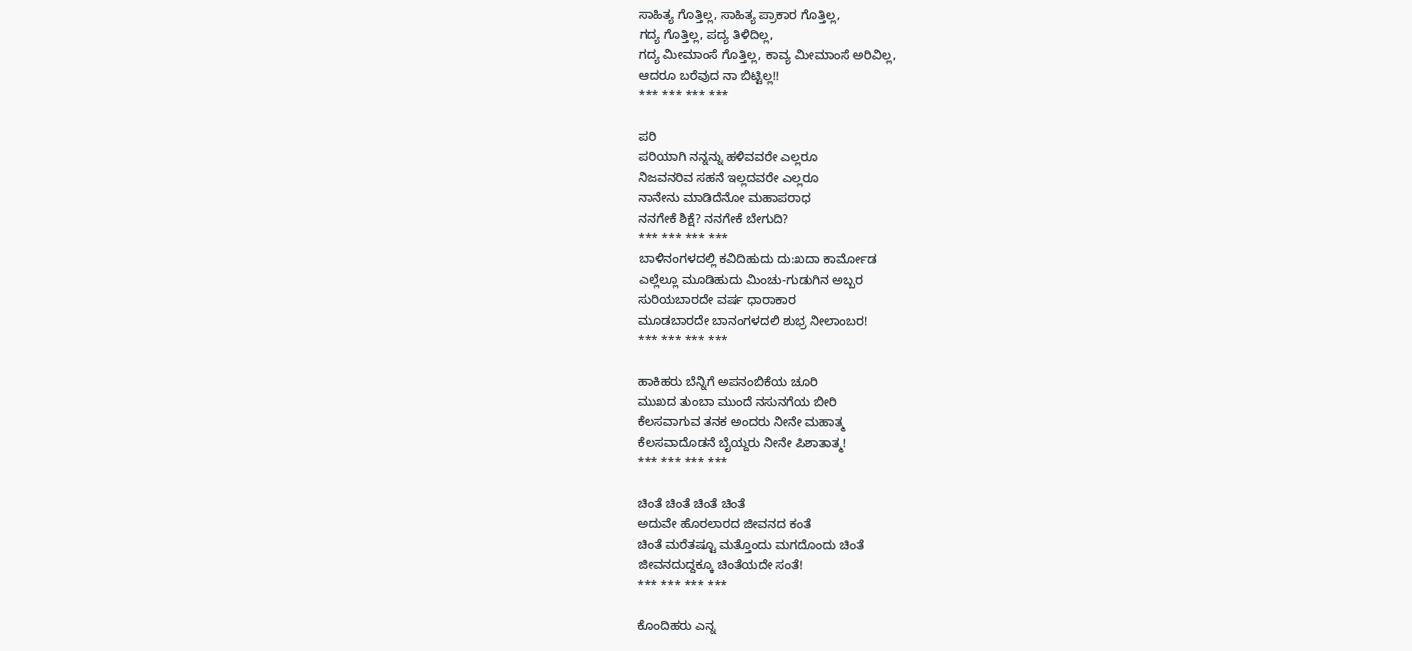ಸಾಹಿತ್ಯ ಗೊತ್ತಿಲ್ಲ, ಸಾಹಿತ್ಯ ಪ್ರಾಕಾರ ಗೊತ್ತಿಲ್ಲ,
ಗದ್ಯ ಗೊತ್ತಿಲ್ಲ, ಪದ್ಯ ತಿಳಿದಿಲ್ಲ,
ಗದ್ಯ ಮೀಮಾಂಸೆ ಗೊತ್ತಿಲ್ಲ, ಕಾವ್ಯ ಮೀಮಾಂಸೆ ಅರಿವಿಲ್ಲ,
ಆದರೂ ಬರೆವುದ ನಾ ಬಿಟ್ಟಿಲ್ಲ!!
*** *** *** ***

ಪರಿ
ಪರಿಯಾಗಿ ನನ್ನನ್ನು ಹಳಿವವರೇ ಎಲ್ಲರೂ
ನಿಜವನರಿವ ಸಹನೆ ಇಲ್ಲದವರೇ ಎಲ್ಲರೂ
ನಾನೇನು ಮಾಡಿದೆನೋ ಮಹಾಪರಾಧ
ನನಗೇಕೆ ಶಿಕ್ಷೆ? ನನಗೇಕೆ ಬೇಗುದಿ?
*** *** *** ***
ಬಾಳಿನಂಗಳದಲ್ಲಿ ಕವಿದಿಹುದು ದು:ಖದಾ ಕಾರ್ಮೋಡ
ಎಲ್ಲೆಲ್ಲೂ ಮೂಡಿಹುದು ಮಿಂಚು-ಗುಡುಗಿನ ಅಬ್ಬರ
ಸುರಿಯಬಾರದೇ ವರ್ಷ ಧಾರಾಕಾರ
ಮೂಡಬಾರದೇ ಬಾನಂಗಳದಲಿ ಶುಭ್ರ ನೀಲಾಂಬರ!
*** *** *** ***

ಹಾಕಿಹರು ಬೆನ್ನಿಗೆ ಅಪನಂಬಿಕೆಯ ಚೂರಿ
ಮುಖದ ತುಂಬಾ ಮುಂದೆ ನಸುನಗೆಯ ಬೀರಿ
ಕೆಲಸವಾಗುವ ತನಕ ಅಂದರು ನೀನೇ ಮಹಾತ್ಮ
ಕೆಲಸವಾದೊಡನೆ ಬೈಯ್ದರು ನೀನೇ ಪಿಶಾತಾತ್ಮ!
*** *** *** ***

ಚಿಂತೆ ಚಿಂತೆ ಚಿಂತೆ ಚಿಂತೆ
ಅದುವೇ ಹೊರಲಾರದ ಜೀವನದ ಕಂತೆ
ಚಿಂತೆ ಮರೆತಷ್ಟೂ ಮತ್ತೊಂದು ಮಗದೊಂದು ಚಿಂತೆ
ಜೀವನದುದ್ದಕ್ಕೂ ಚಿಂತೆಯದೇ ಸಂತೆ!
*** *** *** ***

ಕೊಂದಿಹರು ಎನ್ನ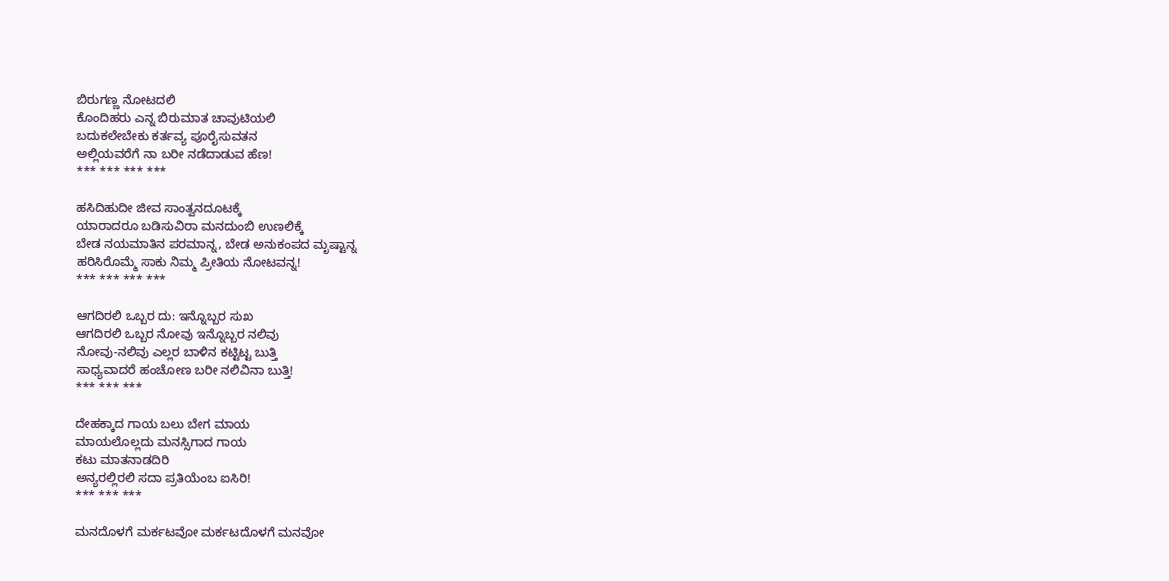ಬಿರುಗಣ್ಣ ನೋಟದಲಿ
ಕೊಂದಿಹರು ಎನ್ನ ಬಿರುಮಾತ ಚಾವುಟಿಯಲಿ
ಬದುಕಲೇಬೇಕು ಕರ್ತವ್ಯ ಪೂರೈಸುವತನ
ಅಲ್ಲಿಯವರೆಗೆ ನಾ ಬರೀ ನಡೆದಾಡುವ ಹೆಣ!
*** *** *** ***

ಹಸಿದಿಹುದೀ ಜೀವ ಸಾಂತ್ವನದೂಟಕ್ಕೆ
ಯಾರಾದರೂ ಬಡಿಸುವಿರಾ ಮನದುಂಬಿ ಉಣಲಿಕ್ಕೆ
ಬೇಡ ನಯಮಾತಿನ ಪರಮಾನ್ನ, ಬೇಡ ಅನುಕಂಪದ ಮೃಷ್ಟಾನ್ನ
ಹರಿಸಿರೊಮ್ಮೆ ಸಾಕು ನಿಮ್ಮ ಪ್ರೀತಿಯ ನೋಟವನ್ನ!
*** *** *** ***

ಆಗದಿರಲಿ ಒಬ್ಬರ ದು: ಇನ್ನೊಬ್ಬರ ಸುಖ
ಆಗದಿರಲಿ ಒಬ್ಬರ ನೋವು ಇನ್ನೊಬ್ಬರ ನಲಿವು
ನೋವು-ನಲಿವು ಎಲ್ಲರ ಬಾಳಿನ ಕಟ್ಟಿಟ್ಟ ಬುತ್ತಿ
ಸಾಧ್ಯವಾದರೆ ಹಂಚೋಣ ಬರೀ ನಲಿವಿನಾ ಬುತ್ತಿ!
*** *** ***

ದೇಹಕ್ಕಾದ ಗಾಯ ಬಲು ಬೇಗ ಮಾಯ
ಮಾಯಲೊಲ್ಲದು ಮನಸ್ಸಿಗಾದ ಗಾಯ
ಕಟು ಮಾತನಾಡದಿರಿ
ಅನ್ಯರಲ್ಲಿರಲಿ ಸದಾ ಪ್ರತಿಯೆಂಬ ಐಸಿರಿ!
*** *** ***

ಮನದೊಳಗೆ ಮರ್ಕಟವೋ ಮರ್ಕಟದೊಳಗೆ ಮನವೋ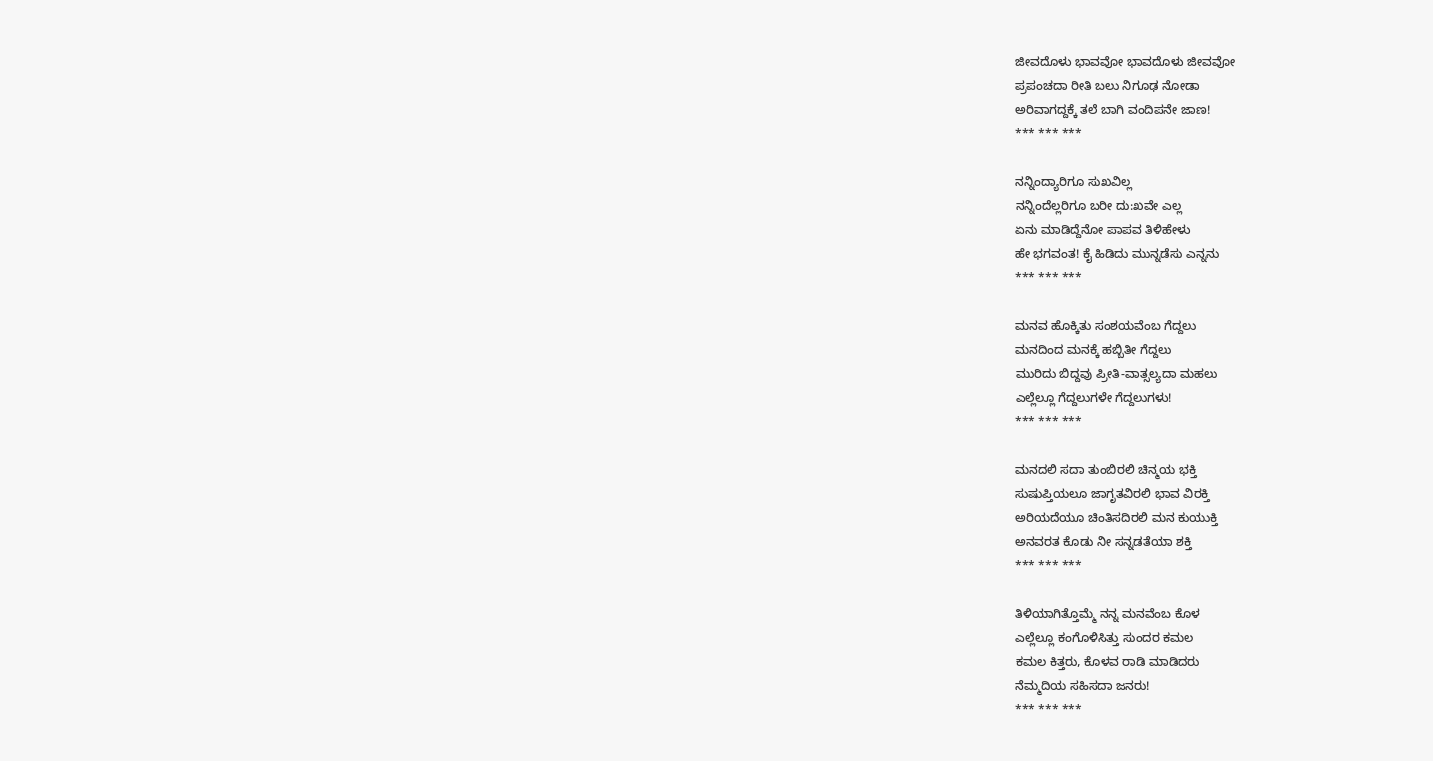ಜೀವದೊಳು ಭಾವವೋ ಭಾವದೊಳು ಜೀವವೋ
ಪ್ರಪಂಚದಾ ರೀತಿ ಬಲು ನಿಗೂಢ ನೋಡಾ
ಅರಿವಾಗದ್ದಕ್ಕೆ ತಲೆ ಬಾಗಿ ವಂದಿಪನೇ ಜಾಣ!
*** *** ***

ನನ್ನಿಂದ್ಯಾರಿಗೂ ಸುಖವಿಲ್ಲ
ನನ್ನಿಂದೆಲ್ಲರಿಗೂ ಬರೀ ದು:ಖವೇ ಎಲ್ಲ
ಏನು ಮಾಡಿದ್ದೆನೋ ಪಾಪವ ತಿಳಿಹೇಳು
ಹೇ ಭಗವಂತ! ಕೈ ಹಿಡಿದು ಮುನ್ನಡೆಸು ಎನ್ನನು
*** *** ***

ಮನವ ಹೊಕ್ಕಿತು ಸಂಶಯವೆಂಬ ಗೆದ್ದಲು
ಮನದಿಂದ ಮನಕ್ಕೆ ಹಬ್ಬಿತೀ ಗೆದ್ದಲು
ಮುರಿದು ಬಿದ್ದವು ಪ್ರೀತಿ-ವಾತ್ಸಲ್ಯದಾ ಮಹಲು
ಎಲ್ಲೆಲ್ಲೂ ಗೆದ್ದಲುಗಳೇ ಗೆದ್ದಲುಗಳು!
*** *** ***

ಮನದಲಿ ಸದಾ ತುಂಬಿರಲಿ ಚಿನ್ಮಯ ಭಕ್ತಿ
ಸುಷುಪ್ತಿಯಲೂ ಜಾಗೃತವಿರಲಿ ಭಾವ ವಿರಕ್ತಿ
ಅರಿಯದೆಯೂ ಚಿಂತಿಸದಿರಲಿ ಮನ ಕುಯುಕ್ತಿ
ಅನವರತ ಕೊಡು ನೀ ಸನ್ನಡತೆಯಾ ಶಕ್ತಿ
*** *** ***

ತಿಳಿಯಾಗಿತ್ತೊಮ್ಮೆ ನನ್ನ ಮನವೆಂಬ ಕೊಳ
ಎಲ್ಲೆಲ್ಲೂ ಕಂಗೊಳಿಸಿತ್ತು ಸುಂದರ ಕಮಲ
ಕಮಲ ಕಿತ್ತರು, ಕೊಳವ ರಾಡಿ ಮಾಡಿದರು
ನೆಮ್ಮದಿಯ ಸಹಿಸದಾ ಜನರು!
*** *** ***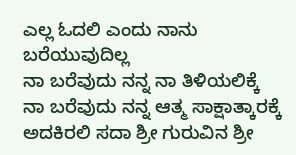ಎಲ್ಲ ಓದಲಿ ಎಂದು ನಾನು ಬರೆಯುವುದಿಲ್ಲ
ನಾ ಬರೆವುದು ನನ್ನ ನಾ ತಿಳಿಯಲಿಕ್ಕೆ
ನಾ ಬರೆವುದು ನನ್ನ ಆತ್ಮ ಸಾಕ್ಷಾತ್ಕಾರಕ್ಕೆ
ಅದಕಿರಲಿ ಸದಾ ಶ್ರೀ ಗುರುವಿನ ಶ್ರೀ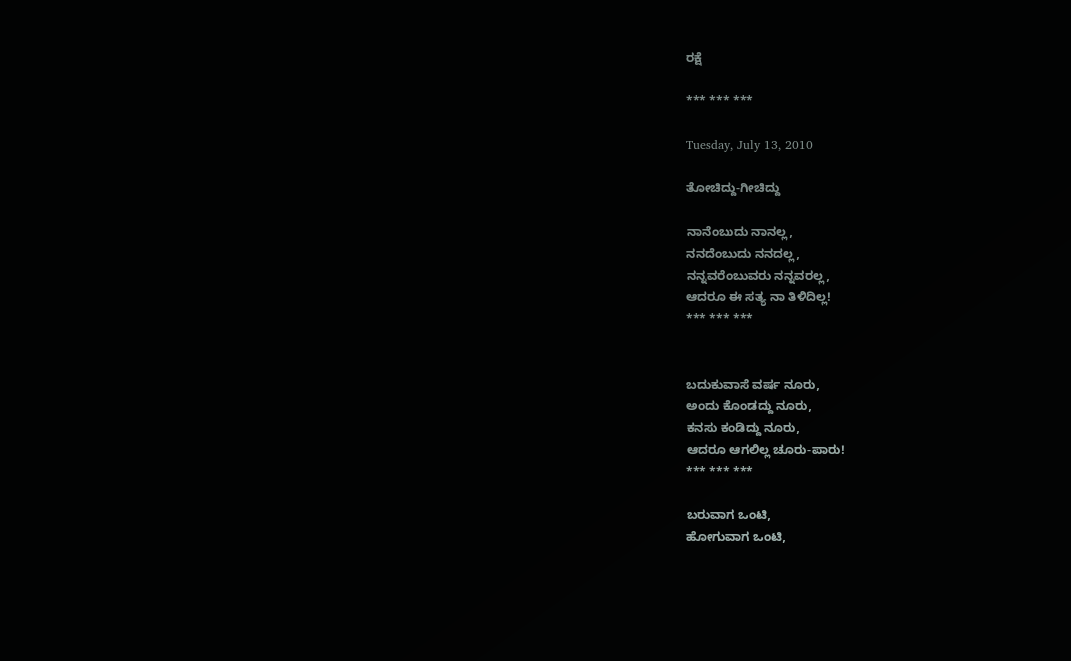ರಕ್ಷೆ

*** *** ***

Tuesday, July 13, 2010

ತೋಚಿದ್ದು-ಗೀಚಿದ್ದು

ನಾನೆಂಬುದು ನಾನಲ್ಲ,
ನನದೆಂಬುದು ನನದಲ್ಲ,
ನನ್ನವರೆಂಬುವರು ನನ್ನವರಲ್ಲ,
ಆದರೂ ಈ ಸತ್ಯ ನಾ ತಿಳಿದಿಲ್ಲ!
*** *** ***


ಬದುಕುವಾಸೆ ವರ್ಷ ನೂರು,
ಅಂದು ಕೊಂಡದ್ದು ನೂರು,
ಕನಸು ಕಂಡಿದ್ದು ನೂರು,
ಆದರೂ ಆಗಲಿಲ್ಲ ಚೂರು-ಪಾರು!
*** *** ***

ಬರುವಾಗ ಒಂಟಿ,
ಹೋಗುವಾಗ ಒಂಟಿ,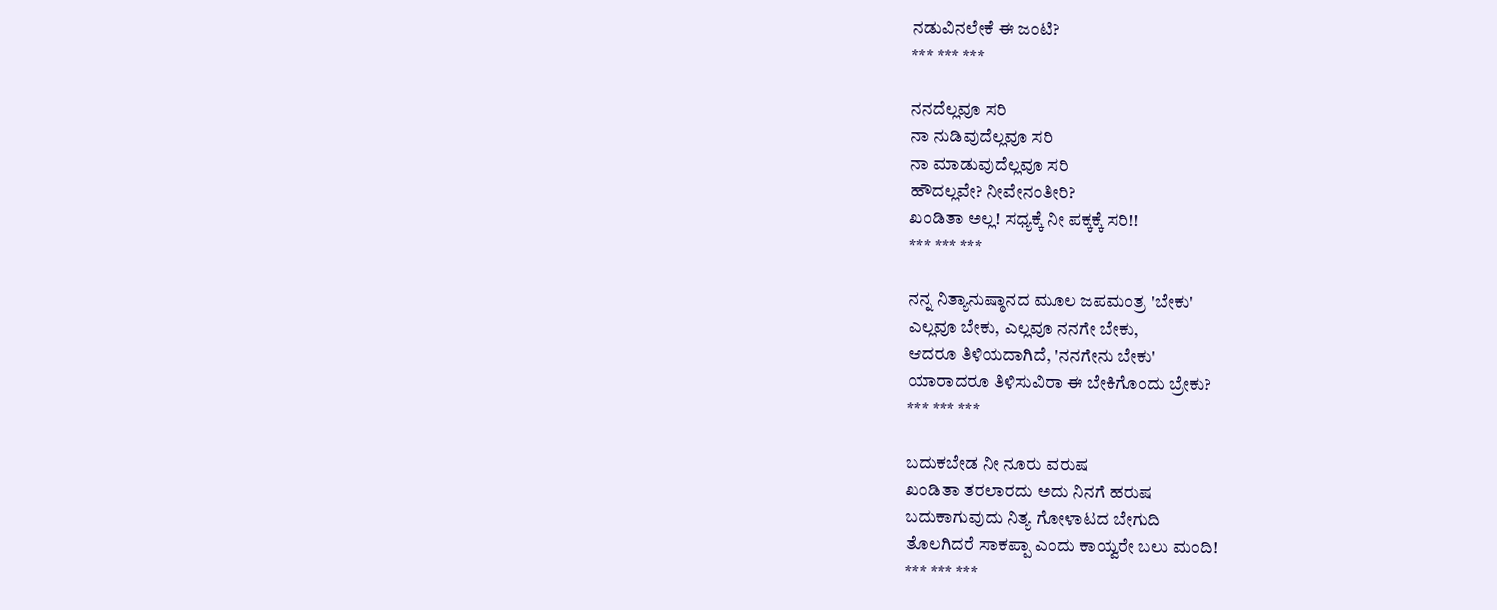ನಡುವಿನಲೇಕೆ ಈ ಜಂಟಿ?
*** *** ***

ನನದೆಲ್ಲವೂ ಸರಿ
ನಾ ನುಡಿವುದೆಲ್ಲವೂ ಸರಿ
ನಾ ಮಾಡುವುದೆಲ್ಲವೂ ಸರಿ
ಹೌದಲ್ಲವೇ? ನೀವೇನಂತೀರಿ?
ಖಂಡಿತಾ ಅಲ್ಲ! ಸಧ್ಯಕ್ಕೆ ನೀ ಪಕ್ಕಕ್ಕೆ ಸರಿ!!
*** *** ***

ನನ್ನ ನಿತ್ಯಾನುಷ್ಠಾನದ ಮೂಲ ಜಪಮಂತ್ರ 'ಬೇಕು'
ಎಲ್ಲವೂ ಬೇಕು, ಎಲ್ಲವೂ ನನಗೇ ಬೇಕು,
ಆದರೂ ತಿಳಿಯದಾಗಿದೆ, 'ನನಗೇನು ಬೇಕು'
ಯಾರಾದರೂ ತಿಳಿಸುವಿರಾ ಈ ಬೇಕಿಗೊಂದು ಬ್ರೇಕು?
*** *** ***

ಬದುಕಬೇಡ ನೀ ನೂರು ವರುಷ
ಖಂಡಿತಾ ತರಲಾರದು ಅದು ನಿನಗೆ ಹರುಷ
ಬದುಕಾಗುವುದು ನಿತ್ಯ ಗೋಳಾಟದ ಬೇಗುದಿ
ತೊಲಗಿದರೆ ಸಾಕಪ್ಪಾ ಎಂದು ಕಾಯ್ವರೇ ಬಲು ಮಂದಿ!
*** *** ***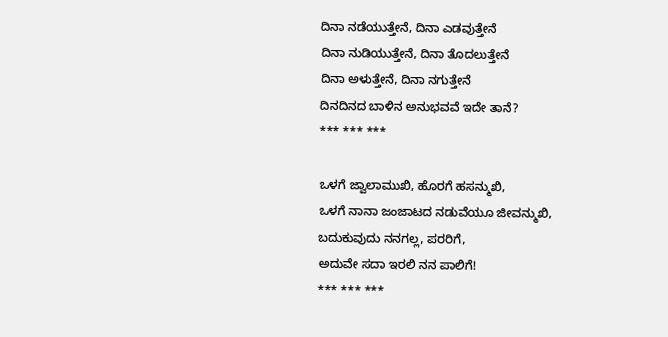ದಿನಾ ನಡೆಯುತ್ತೇನೆ, ದಿನಾ ಎಡವುತ್ತೇನೆ
ದಿನಾ ನುಡಿಯುತ್ತೇನೆ, ದಿನಾ ತೊದಲುತ್ತೇನೆ
ದಿನಾ ಅಳುತ್ತೇನೆ, ದಿನಾ ನಗುತ್ತೇನೆ
ದಿನದಿನದ ಬಾಳಿನ ಅನುಭವವೆ ಇದೇ ತಾನೆ?
*** *** ***

ಒಳಗೆ ಜ್ವಾಲಾಮುಖಿ, ಹೊರಗೆ ಹಸನ್ಮುಖಿ,
ಒಳಗೆ ನಾನಾ ಜಂಜಾಟದ ನಡುವೆಯೂ ಜೀವನ್ಮುಖಿ,
ಬದುಕುವುದು ನನಗಲ್ಲ, ಪರರಿಗೆ,
ಅದುವೇ ಸದಾ ಇರಲಿ ನನ ಪಾಲಿಗೆ!
*** *** ***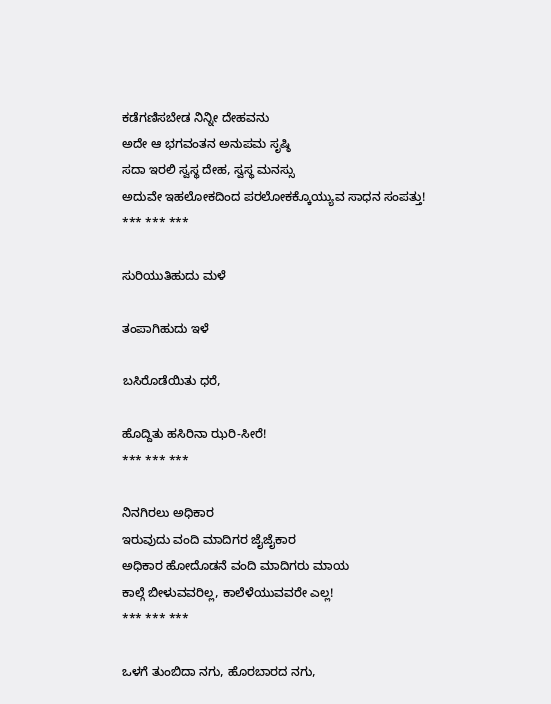ಕಡೆಗಣಿಸಬೇಡ ನಿನ್ನೀ ದೇಹವನು
ಅದೇ ಆ ಭಗವಂತನ ಅನುಪಮ ಸೃಷ್ಠಿ
ಸದಾ ಇರಲಿ ಸ್ವಸ್ಥ ದೇಹ, ಸ್ವಸ್ಥ ಮನಸ್ಸು
ಅದುವೇ ಇಹಲೋಕದಿಂದ ಪರಲೋಕಕ್ಕೊಯ್ಯುವ ಸಾಧನ ಸಂಪತ್ತು!
*** *** ***

ಸುರಿಯುತಿಹುದು ಮಳೆ

ತಂಪಾಗಿಹುದು ಇಳೆ

ಬಸಿರೊಡೆಯಿತು ಧರೆ,

ಹೊದ್ದಿತು ಹಸಿರಿನಾ ಝರಿ-ಸೀರೆ!
*** *** ***

ನಿನಗಿರಲು ಅಧಿಕಾರ
ಇರುವುದು ವಂದಿ ಮಾದಿಗರ ಜೈಜೈಕಾರ
ಅಧಿಕಾರ ಹೋದೊಡನೆ ವಂದಿ ಮಾದಿಗರು ಮಾಯ
ಕಾಲ್ಗೆ ಬೀಳುವವರಿಲ್ಲ, ಕಾಲೆಳೆಯುವವರೇ ಎಲ್ಲ!
*** *** ***

ಒಳಗೆ ತುಂಬಿದಾ ನಗು, ಹೊರಬಾರದ ನಗು,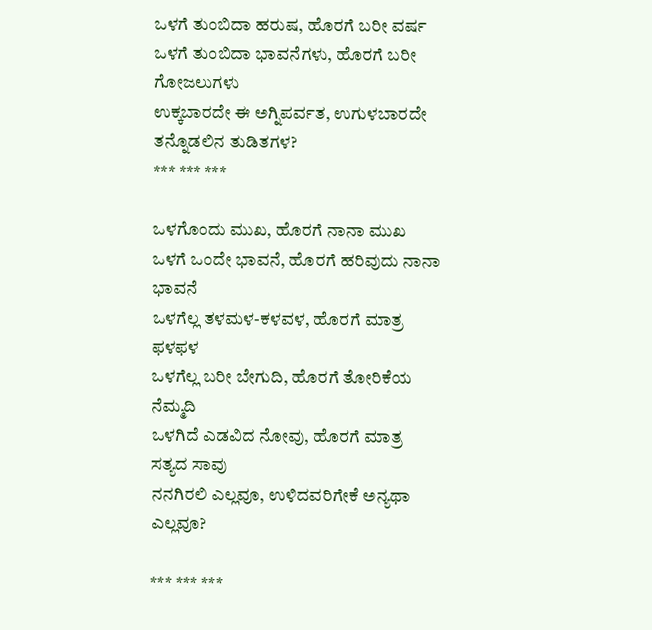ಒಳಗೆ ತುಂಬಿದಾ ಹರುಷ, ಹೊರಗೆ ಬರೀ ವರ್ಷ
ಒಳಗೆ ತುಂಬಿದಾ ಭಾವನೆಗಳು, ಹೊರಗೆ ಬರೀ ಗೋಜಲುಗಳು
ಉಕ್ಕಬಾರದೇ ಈ ಅಗ್ನಿಪರ್ವತ, ಉಗುಳಬಾರದೇ ತನ್ನೊಡಲಿನ ತುಡಿತಗಳ?
*** *** ***

ಒಳಗೊಂದು ಮುಖ, ಹೊರಗೆ ನಾನಾ ಮುಖ
ಒಳಗೆ ಒಂದೇ ಭಾವನೆ, ಹೊರಗೆ ಹರಿವುದು ನಾನಾ ಭಾವನೆ
ಒಳಗೆಲ್ಲ ತಳಮಳ-ಕಳವಳ, ಹೊರಗೆ ಮಾತ್ರ ಫಳಫಳ
ಒಳಗೆಲ್ಲ ಬರೀ ಬೇಗುದಿ, ಹೊರಗೆ ತೋರಿಕೆಯ ನೆಮ್ಮದಿ
ಒಳಗಿದೆ ಎಡವಿದ ನೋವು, ಹೊರಗೆ ಮಾತ್ರ ಸತ್ಯದ ಸಾವು
ನನಗಿರಲಿ ಎಲ್ಲವೂ, ಉಳಿದವರಿಗೇಕೆ ಅನ್ಯಥಾ ಎಲ್ಲವೂ?

*** *** ***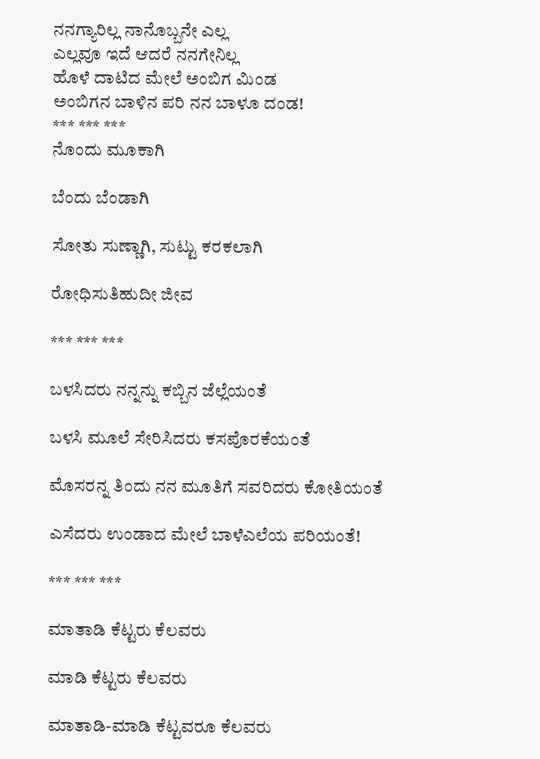ನನಗ್ಯಾರಿಲ್ಲ ನಾನೊಬ್ಬನೇ ಎಲ್ಲ
ಎಲ್ಲವೂ ಇದೆ ಆದರೆ ನನಗೇನಿಲ್ಲ
ಹೊಳೆ ದಾಟಿದ ಮೇಲೆ ಅಂಬಿಗ ಮಿಂಡ
ಅಂಬಿಗನ ಬಾಳಿನ ಪರಿ ನನ ಬಾಳೂ ದಂಡ!
*** *** ***
ನೊಂದು ಮೂಕಾಗಿ

ಬೆಂದು ಬೆಂಡಾಗಿ

ಸೋತು ಸುಣ್ಣಾಗಿ, ಸುಟ್ಟು ಕರಕಲಾಗಿ

ರೋಧಿಸುತಿಹುದೀ ಜೀವ

*** *** ***

ಬಳಸಿದರು ನನ್ನನ್ನು ಕಬ್ಬಿನ ಜೆಲ್ಲೆಯಂತೆ

ಬಳಸಿ ಮೂಲೆ ಸೇರಿಸಿದರು ಕಸಪೊರಕೆಯಂತೆ

ಮೊಸರನ್ನ ತಿಂದು ನನ ಮೂತಿಗೆ ಸವರಿದರು ಕೋತಿಯಂತೆ

ಎಸೆದರು ಉಂಡಾದ ಮೇಲೆ ಬಾಳೆಎಲೆಯ ಪರಿಯಂತೆ!

*** *** ***

ಮಾತಾಡಿ ಕೆಟ್ಟರು ಕೆಲವರು

ಮಾಡಿ ಕೆಟ್ಟರು ಕೆಲವರು

ಮಾತಾಡಿ-ಮಾಡಿ ಕೆಟ್ಟವರೂ ಕೆಲವರು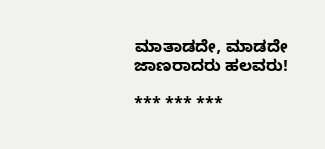ಮಾತಾಡದೇ, ಮಾಡದೇ ಜಾಣರಾದರು ಹಲವರು!

*** *** ***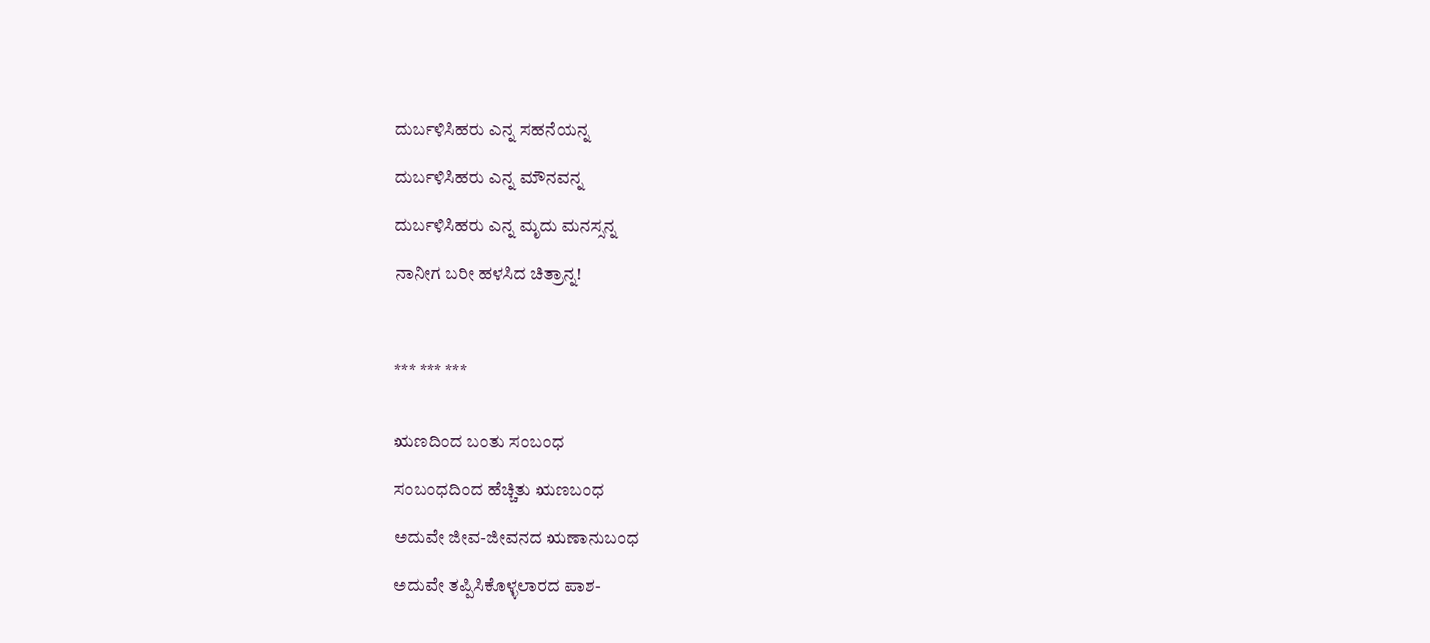ದುರ್ಬಳಿಸಿಹರು ಎನ್ನ ಸಹನೆಯನ್ನ

ದುರ್ಬಳಿಸಿಹರು ಎನ್ನ ಮೌನವನ್ನ

ದುರ್ಬಳಿಸಿಹರು ಎನ್ನ ಮೃದು ಮನಸ್ಸನ್ನ

ನಾನೀಗ ಬರೀ ಹಳಸಿದ ಚಿತ್ರಾನ್ನ!



*** *** ***


ಋಣದಿಂದ ಬಂತು ಸಂಬಂಧ

ಸಂಬಂಧದಿಂದ ಹೆಚ್ಚಿತು ಋಣಬಂಧ

ಅದುವೇ ಜೀವ-ಜೀವನದ ಋಣಾನುಬಂಧ

ಅದುವೇ ತಪ್ಪಿಸಿಕೊಳ್ಳಲಾರದ ಪಾಶ-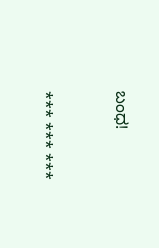ಬಂಧ!


*** *** ***